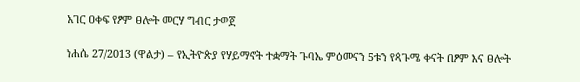አገር ዐቀፍ የፆም ፀሎት መርሃ ግብር ታወጀ

ነሐሴ 27/2013 (ዋልታ) – የኢትዮጵያ የሃይማኖት ተቋማት ጉባኤ ምዕመናን 5ቱን የጳጉሜ ቀናት በፆም እና ፀሎት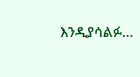እንዲያሳልፉ…